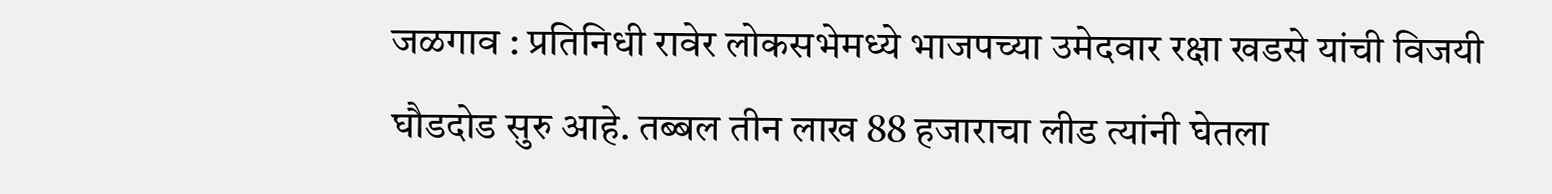जळगाव : प्रतिनिधी रावेर लोकसभेमध्ये भाजपच्या उमेदवार रक्षा खडसे यांची विजयी घौडदोड सुरु आहे. तब्बल तीन लाख 88 हजाराचा लीड त्यांनी घेतला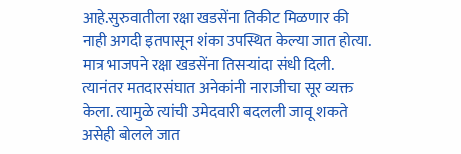आहे.सुरुवातीला रक्षा खडसेंना तिकीट मिळणार की नाही अगदी इतपासून शंका उपस्थित केल्या जात होत्या. मात्र भाजपने रक्षा खडसेंना तिसऱ्यांदा संधी दिली. त्यानंतर मतदारसंघात अनेकांनी नाराजीचा सूर व्यक्त केला. त्यामुळे त्यांची उमेदवारी बदलली जावू शकते असेही बोलले जात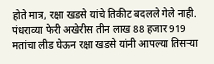होते मात्र, रक्षा खडसे यांचे तिकीट बदलले गेले नाही. पंधराव्या फेरी अखेरीस तीन लाख 88 हजार 919 मतांचा लीड घेऊन रक्षा खडसे यांनी आपल्या तिसऱ्या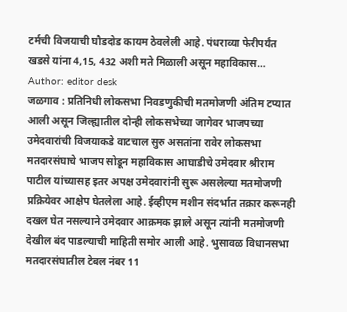टर्मची विजयाची घौडदोड कायम ठेवलेली आहे. पंधराव्या फेरीपर्यंत खडसे यांना 4,15, 432 अशी मते मिळाली असून महाविकास…
Author: editor desk
जळगाव : प्रतिनिधी लोकसभा निवडणुकीची मतमोजणी अंतिम टप्यात आली असून जिल्ह्यातील दोन्ही लोकसभेच्या जागेवर भाजपच्या उमेदवारांची विजयाकडे वाटचाल सुरु असतांना रावेर लोकसभा मतदारसंघाचे भाजप सोडून महाविकास आघाडीचे उमेदवार श्रीराम पाटील यांच्यासह इतर अपक्ष उमेदवारांनी सुरू असलेल्या मतमोजणी प्रक्रियेवर आक्षेप घेतलेला आहे. ईव्हीएम मशीन संदर्भात तक्रार करूनही दखल घेत नसल्याने उमेदवार आक्रमक झाले असून त्यांनी मतमोजणी देखील बंद पाडल्याची माहिती समोर आली आहे. भुसावळ विधानसभा मतदारसंघातील टेबल नंबर 11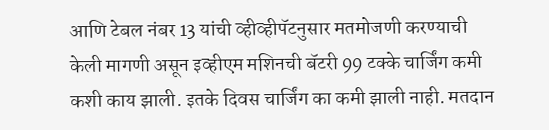आणि टेबल नंबर 13 यांची व्हीव्हीपॅटनुसार मतमोजणी करण्याची केली मागणी असून इव्हीएम मशिनची बॅटरी 99 टक्के चार्जिंग कमी कशी काय झाली. इतके दिवस चार्जिंग का कमी झाली नाही. मतदान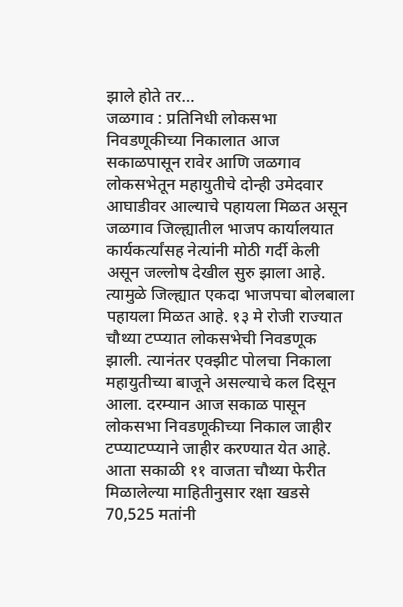झाले होते तर…
जळगाव : प्रतिनिधी लोकसभा निवडणूकीच्या निकालात आज सकाळपासून रावेर आणि जळगाव लोकसभेतून महायुतीचे दोन्ही उमेदवार आघाडीवर आल्याचे पहायला मिळत असून जळगाव जिल्ह्यातील भाजप कार्यालयात कार्यकर्त्यांसह नेत्यांनी मोठी गर्दी केली असून जल्लोष देखील सुरु झाला आहे. त्यामुळे जिल्ह्यात एकदा भाजपचा बोलबाला पहायला मिळत आहे. १३ मे रोजी राज्यात चौथ्या टप्प्यात लोकसभेची निवडणूक झाली. त्यानंतर एक्झीट पोलचा निकाला महायुतीच्या बाजूने असल्याचे कल दिसून आला. दरम्यान आज सकाळ पासून लोकसभा निवडणूकीच्या निकाल जाहीर टप्प्याटप्प्याने जाहीर करण्यात येत आहे. आता सकाळी ११ वाजता चौथ्या फेरीत मिळालेल्या माहितीनुसार रक्षा खडसे 70,525 मतांनी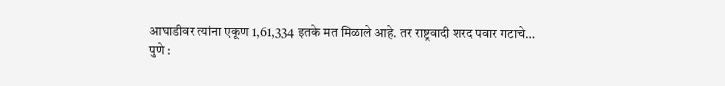आघाडीवर त्यांना एकूण 1,61,334 इतके मत मिळाले आहे. तर राष्ट्रवादी शरद पवार गटाचे…
पुणे :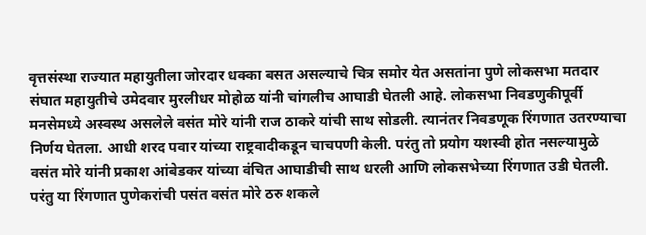वृत्तसंस्था राज्यात महायुतीला जोरदार धक्का बसत असल्याचे चित्र समोर येत असतांना पुणे लोकसभा मतदार संघात महायुतीचे उमेदवार मुरलीधर मोहोळ यांनी चांगलीच आघाडी घेतली आहे. लोकसभा निवडणुकीपूर्वी मनसेमध्ये अस्वस्थ असलेले वसंत मोरे यांनी राज ठाकरे यांची साथ सोडली. त्यानंतर निवडणूक रिंगणात उतरण्याचा निर्णय घेतला. आधी शरद पवार यांच्या राष्ट्रवादीकडून चाचपणी केली. परंतु तो प्रयोग यशस्वी होत नसल्यामुळे वसंत मोरे यांनी प्रकाश आंबेडकर यांच्या वंचित आघाडीची साथ धरली आणि लोकसभेच्या रिंगणात उडी घेतली. परंतु या रिंगणात पुणेकरांची पसंत वसंत मोरे ठरु शकले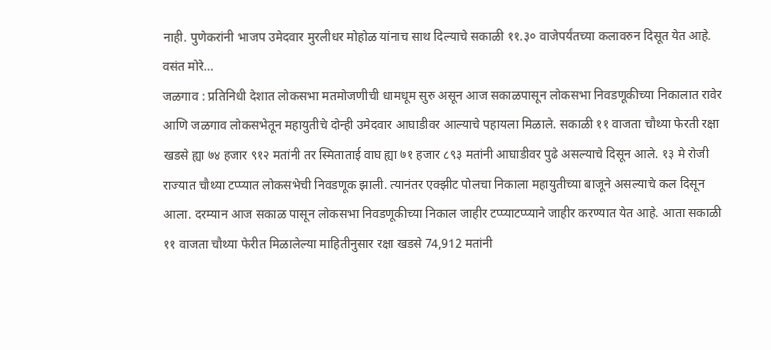नाही. पुणेकरांनी भाजप उमेदवार मुरलीधर मोहोळ यांनाच साथ दिल्याचे सकाळी ११.३० वाजेपर्यंतच्या कलावरुन दिसूत येत आहे. वसंत मोरे…
जळगाव : प्रतिनिधी देशात लोकसभा मतमोजणीची धामधूम सुरु असून आज सकाळपासून लोकसभा निवडणूकीच्या निकालात रावेर आणि जळगाव लोकसभेतून महायुतीचे दोन्ही उमेदवार आघाडीवर आल्याचे पहायला मिळाले. सकाळी ११ वाजता चौथ्या फेरती रक्षा खडसे ह्या ७४ हजार ९१२ मतांनी तर स्मिताताई वाघ ह्या ७१ हजार ८९३ मतांनी आघाडीवर पुढे असल्याचे दिसून आले. १३ मे रोजी राज्यात चौथ्या टप्प्यात लोकसभेची निवडणूक झाली. त्यानंतर एक्झीट पोलचा निकाला महायुतीच्या बाजूने असल्याचे कल दिसून आला. दरम्यान आज सकाळ पासून लोकसभा निवडणूकीच्या निकाल जाहीर टप्प्याटप्प्याने जाहीर करण्यात येत आहे. आता सकाळी ११ वाजता चौथ्या फेरीत मिळालेल्या माहितीनुसार रक्षा खडसे 74,912 मतांनी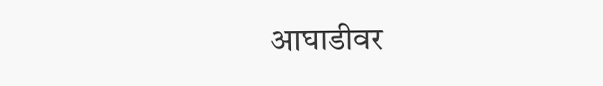आघाडीवर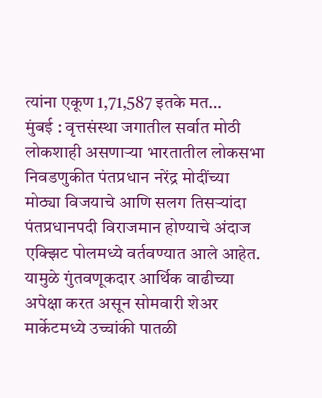त्यांना एकूण 1,71,587 इतके मत…
मुंबई : वृत्तसंस्था जगातील सर्वात मोठी लोकशाही असणाऱ्या भारतातील लोकसभा निवडणुकीत पंतप्रधान नरेंद्र मोदींच्या मोठ्या विजयाचे आणि सलग तिसऱ्यांदा पंतप्रधानपदी विराजमान होण्याचे अंदाज एक्झिट पोलमध्ये वर्तवण्यात आले आहेत. यामुळे गुंतवणूकदार आर्थिक वाढीच्या अपेक्षा करत असून सोमवारी शेअर मार्केटमध्ये उच्चांकी पातळी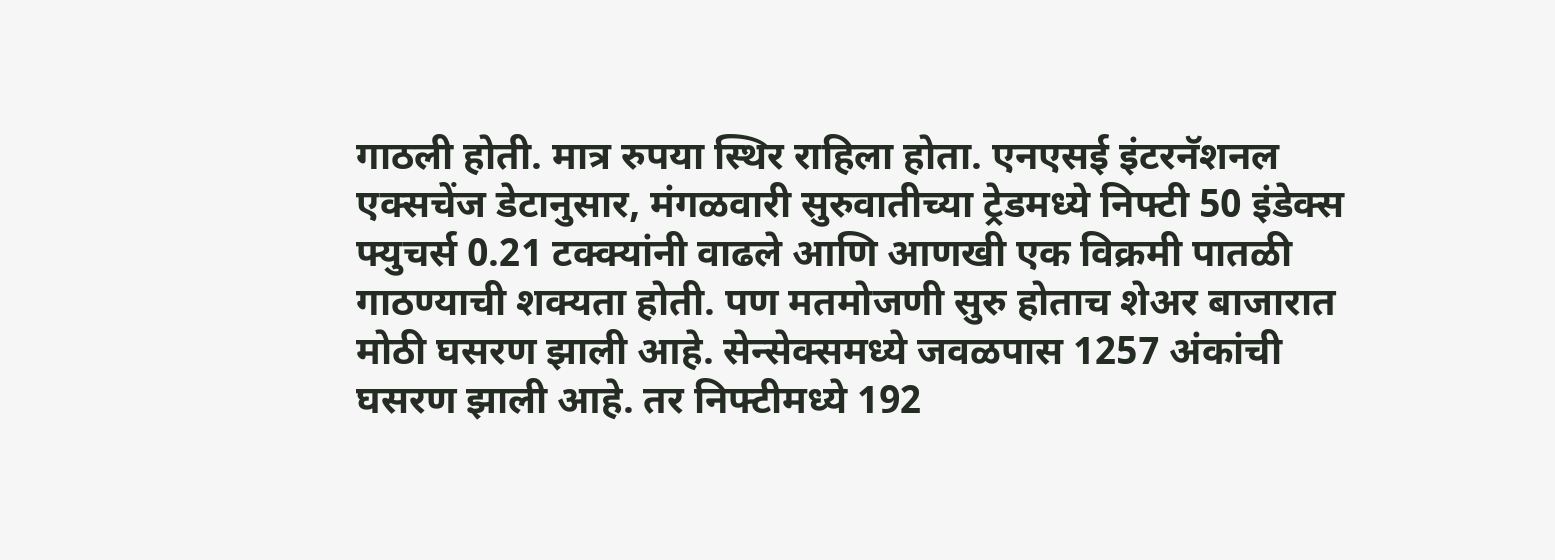गाठली होती. मात्र रुपया स्थिर राहिला होता. एनएसई इंटरनॅशनल एक्सचेंज डेटानुसार, मंगळवारी सुरुवातीच्या ट्रेडमध्ये निफ्टी 50 इंडेक्स फ्युचर्स 0.21 टक्क्यांनी वाढले आणि आणखी एक विक्रमी पातळी गाठण्याची शक्यता होती. पण मतमोजणी सुरु होताच शेअर बाजारात मोठी घसरण झाली आहे. सेन्सेक्समध्ये जवळपास 1257 अंकांची घसरण झाली आहे. तर निफ्टीमध्ये 192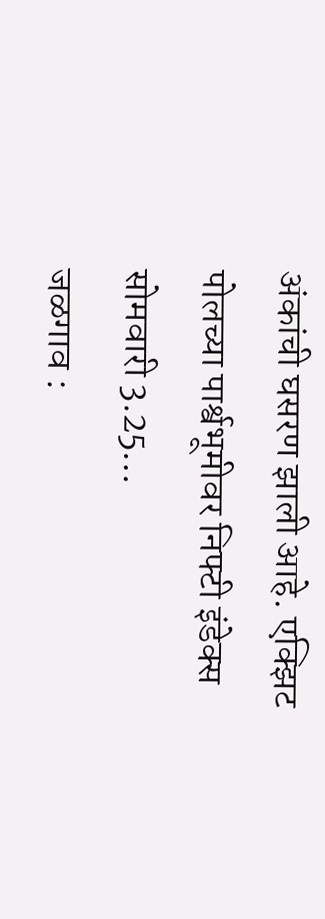अंकांची घसरण झाली आहे. एक्झिट पोलच्या पार्श्वभूमीवर निफ्टी इंडेक्स सोमवारी 3.25…
जळगाव :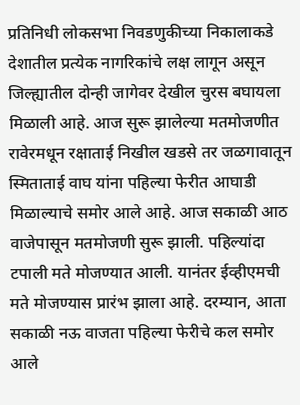प्रतिनिधी लोकसभा निवडणुकीच्या निकालाकडे देशातील प्रत्येक नागरिकांचे लक्ष लागून असून जिल्ह्यातील दोन्ही जागेवर देखील चुरस बघायला मिळाली आहे. आज सुरू झालेल्या मतमोजणीत रावेरमधून रक्षाताई निखील खडसे तर जळगावातून स्मिताताई वाघ यांना पहिल्या फेरीत आघाडी मिळाल्याचे समोर आले आहे. आज सकाळी आठ वाजेपासून मतमोजणी सुरू झाली. पहिल्यांदा टपाली मते मोजण्यात आली. यानंतर ईव्हीएमची मते मोजण्यास प्रारंभ झाला आहे. दरम्यान, आता सकाळी नऊ वाजता पहिल्या फेरीचे कल समोर आले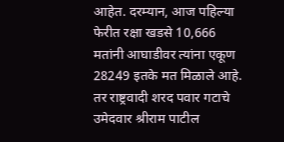आहेत. दरम्यान, आज पहिल्या फेरीत रक्षा खडसे 10,666 मतांनी आघाडीवर त्यांना एकूण 28249 इतके मत मिळाले आहे. तर राष्ट्रवादी शरद पवार गटाचे उमेदवार श्रीराम पाटील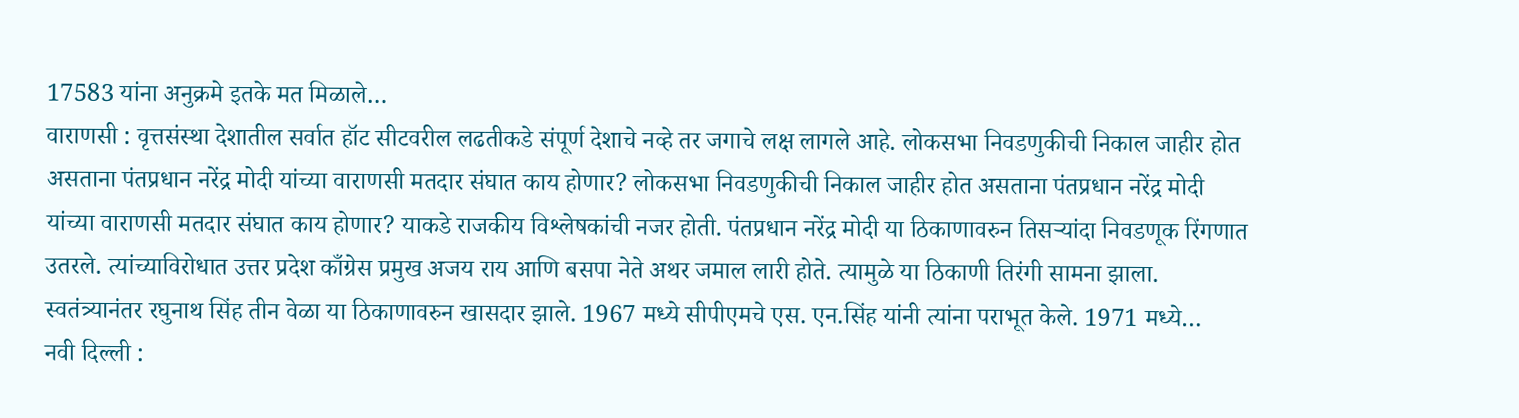17583 यांना अनुक्रमे इतके मत मिळाले…
वाराणसी : वृत्तसंस्था देशातील सर्वात हॉट सीटवरील लढतीकडे संपूर्ण देशाचे नव्हे तर जगाचे लक्ष लागले आहे. लोकसभा निवडणुकीची निकाल जाहीर होत असताना पंतप्रधान नरेंद्र मोदी यांच्या वाराणसी मतदार संघात काय होणार? लोकसभा निवडणुकीची निकाल जाहीर होत असताना पंतप्रधान नरेंद्र मोदी यांच्या वाराणसी मतदार संघात काय होणार? याकडे राजकीय विश्लेषकांची नजर होती. पंतप्रधान नरेंद्र मोदी या ठिकाणावरुन तिसऱ्यांदा निवडणूक रिंगणात उतरले. त्यांच्याविरोधात उत्तर प्रदेश काँग्रेस प्रमुख अजय राय आणि बसपा नेते अथर जमाल लारी होते. त्यामुळे या ठिकाणी तिरंगी सामना झाला. स्वतंत्र्यानंतर रघुनाथ सिंह तीन वेळा या ठिकाणावरुन खासदार झाले. 1967 मध्ये सीपीएमचे एस. एन.सिंह यांनी त्यांना पराभूत केले. 1971 मध्ये…
नवी दिल्ली :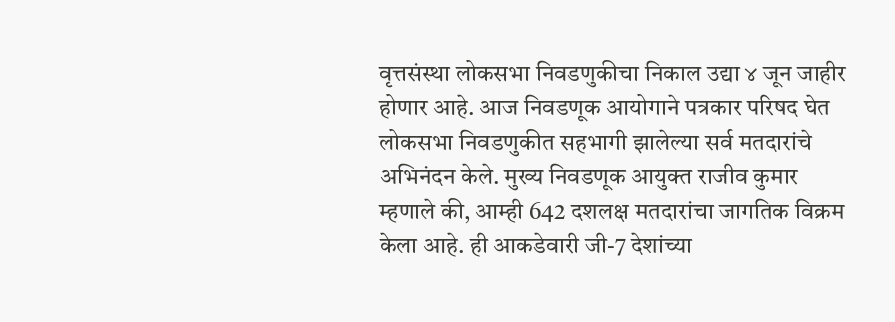वृत्तसंस्था लोकसभा निवडणुकीचा निकाल उद्या ४ जून जाहीर होणार आहे. आज निवडणूक आयोगाने पत्रकार परिषद घेत लोकसभा निवडणुकीत सहभागी झालेल्या सर्व मतदारांचे अभिनंदन केले. मुख्य निवडणूक आयुक्त राजीव कुमार म्हणाले की, आम्ही 642 दशलक्ष मतदारांचा जागतिक विक्रम केला आहे. ही आकडेवारी जी-7 देशांच्या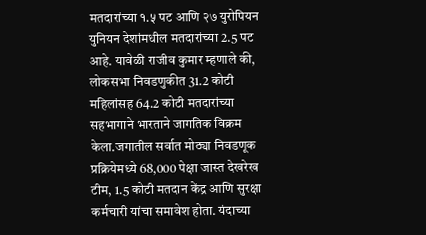मतदारांच्या १.५ पट आणि २७ युरोपियन युनियन देशांमधील मतदारांच्या 2.5 पट आहे. यावेळी राजीव कुमार म्हणाले की, लोकसभा निवडणुकीत 31.2 कोटी महिलांसह 64.2 कोटी मतदारांच्या सहभागाने भारताने जागतिक विक्रम केला.जगातील सर्वात मोठ्या निवडणूक प्रक्रियेमध्ये 68,000 पेक्षा जास्त देखरेख टीम, 1.5 कोटी मतदान केंद्र आणि सुरक्षा कर्मचारी यांचा समावेश होता. यंदाच्या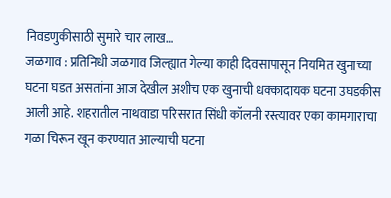निवडणुकीसाठी सुमारे चार लाख…
जळगाव : प्रतिनिधी जळगाव जिल्ह्यात गेल्या काही दिवसापासून नियमित खुनाच्या घटना घडत असतांना आज देखील अशीच एक खुनाची धक्कादायक घटना उघडकीस आली आहे. शहरातील नाथवाडा परिसरात सिंधी कॉलनी रस्त्यावर एका कामगाराचा गळा चिरून खून करण्यात आल्याची घटना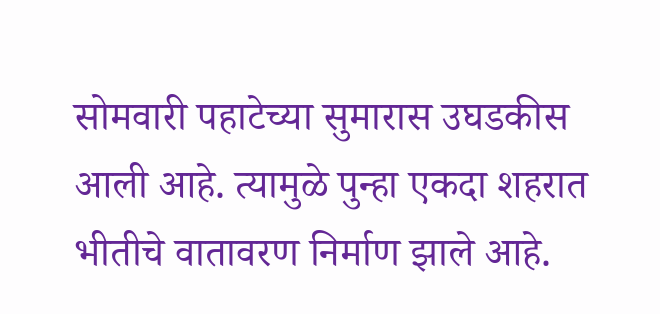सोमवारी पहाटेच्या सुमारास उघडकीस आली आहे. त्यामुळे पुन्हा एकदा शहरात भीतीचे वातावरण निर्माण झाले आहे.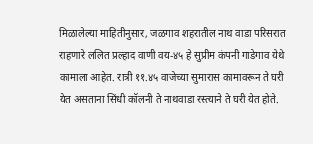मिळालेल्या माहितीनुसार, जळगाव शहरातील नाथ वाडा परिसरात राहणारे ललित प्रल्हाद वाणी वय-४५ हे सुप्रीम कंपनी गाडेगाव येथे कामाला आहेत. रात्री ११.४५ वाजेच्या सुमारास कामावरून ते घरी येत असताना सिंधी कॉलनी ते नाथवाडा रस्त्याने ते घरी येत होते.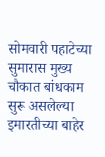सोमवारी पहाटेच्या सुमारास मुख्य चौकात बांधकाम सुरू असलेल्या इमारतीच्या बाहेर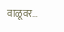वाळूवर…